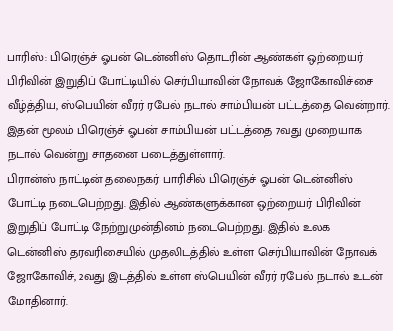பாரிஸ்: பிரெஞ்ச் ஓபன் டென்னிஸ் தொடரின் ஆண்கள் ஒற்றையர் பிரிவின் இறுதிப் போட்டியில் செர்பியாவின் நோவக் ஜோகோவிச்சை வீழ்த்திய, ஸ்பெயின் வீரர் ரபேல் நடால் சாம்பியன் பட்டத்தை வென்றார். இதன் மூலம் பிரெஞ்ச் ஓபன் சாம்பியன் பட்டத்தை 7வது முறையாக நடால் வென்று சாதனை படைத்துள்ளார்.
பிரான்ஸ் நாட்டின் தலைநகர் பாரிசில் பிரெஞ்ச் ஓபன் டென்னிஸ் போட்டி நடைபெற்றது. இதில் ஆண்களுக்கான ஒற்றையர் பிரிவின் இறுதிப் போட்டி நேற்றுமுன்தினம் நடைபெற்றது. இதில் உலக டென்னிஸ் தரவரிசையில் முதலிடத்தில் உள்ள செர்பியாவின் நோவக் ஜோகோவிச், 2வது இடத்தில் உள்ள ஸ்பெயின் வீரர் ரபேல் நடால் உடன் மோதினார்.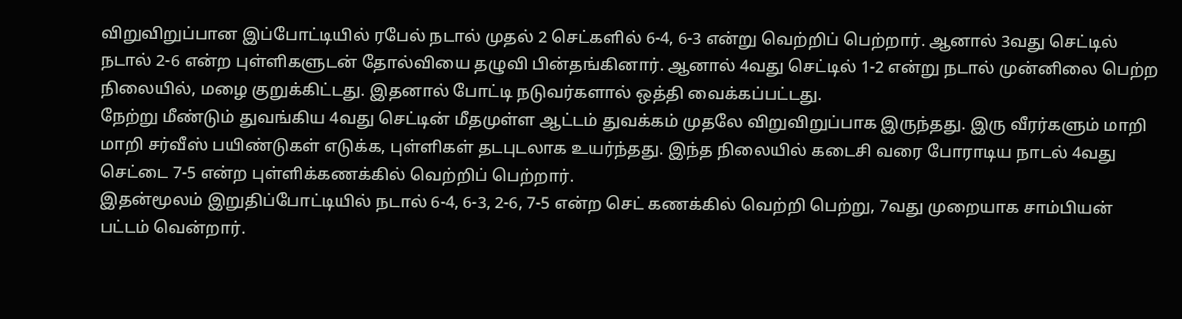விறுவிறுப்பான இப்போட்டியில் ரபேல் நடால் முதல் 2 செட்களில் 6-4, 6-3 என்று வெற்றிப் பெற்றார். ஆனால் 3வது செட்டில் நடால் 2-6 என்ற புள்ளிகளுடன் தோல்வியை தழுவி பின்தங்கினார். ஆனால் 4வது செட்டில் 1-2 என்று நடால் முன்னிலை பெற்ற நிலையில், மழை குறுக்கிட்டது. இதனால் போட்டி நடுவர்களால் ஒத்தி வைக்கப்பட்டது.
நேற்று மீண்டும் துவங்கிய 4வது செட்டின் மீதமுள்ள ஆட்டம் துவக்கம் முதலே விறுவிறுப்பாக இருந்தது. இரு வீரர்களும் மாறி மாறி சர்வீஸ் பயிண்டுகள் எடுக்க, புள்ளிகள் தடபுடலாக உயர்ந்தது. இந்த நிலையில் கடைசி வரை போராடிய நாடல் 4வது செட்டை 7-5 என்ற புள்ளிக்கணக்கில் வெற்றிப் பெற்றார்.
இதன்மூலம் இறுதிப்போட்டியில் நடால் 6-4, 6-3, 2-6, 7-5 என்ற செட் கணக்கில் வெற்றி பெற்று, 7வது முறையாக சாம்பியன் பட்டம் வென்றார்.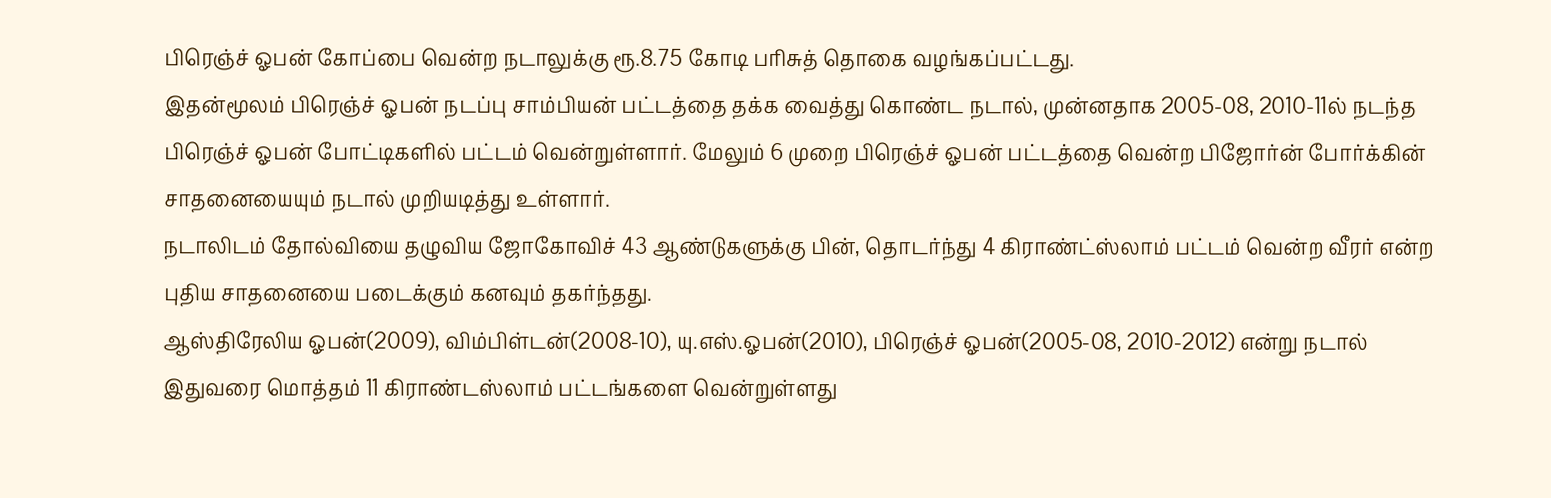பிரெஞ்ச் ஓபன் கோப்பை வென்ற நடாலுக்கு ரூ.8.75 கோடி பரிசுத் தொகை வழங்கப்பட்டது.
இதன்மூலம் பிரெஞ்ச் ஓபன் நடப்பு சாம்பியன் பட்டத்தை தக்க வைத்து கொண்ட நடால், முன்னதாக 2005-08, 2010-11ல் நடந்த பிரெஞ்ச் ஓபன் போட்டிகளில் பட்டம் வென்றுள்ளார். மேலும் 6 முறை பிரெஞ்ச் ஓபன் பட்டத்தை வென்ற பிஜோர்ன் போர்க்கின் சாதனையையும் நடால் முறியடித்து உள்ளார்.
நடாலிடம் தோல்வியை தழுவிய ஜோகோவிச் 43 ஆண்டுகளுக்கு பின், தொடர்ந்து 4 கிராண்ட்ஸ்லாம் பட்டம் வென்ற வீரர் என்ற புதிய சாதனையை படைக்கும் கனவும் தகர்ந்தது.
ஆஸ்திரேலிய ஓபன்(2009), விம்பிள்டன்(2008-10), யு.எஸ்.ஓபன்(2010), பிரெஞ்ச் ஓபன்(2005-08, 2010-2012) என்று நடால் இதுவரை மொத்தம் 11 கிராண்டஸ்லாம் பட்டங்களை வென்றுள்ளது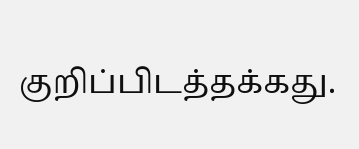குறிப்பிடத்தக்கது.